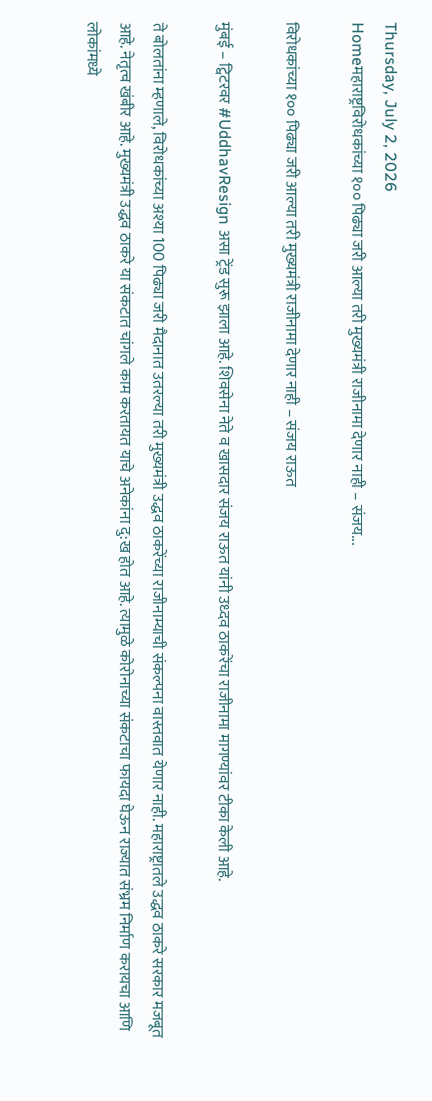Thursday, July 2, 2026
Homeमहाराष्ट्रविरोधकांच्या १०० पिढ्या जरी आल्या तरी मुख्यमंत्री राजीनामा देणार नाही – संजय...

विरोधकांच्या १०० पिढ्या जरी आल्या तरी मुख्यमंत्री राजीनामा देणार नाही – संजय राऊत

मुंबई – ट्विटरवर #UddhavResign असा ट्रेंड सुरू झाला आहे. शिवसेना नेते व खासदार संजय राऊत यांनी उध्दव ठाकरेंचा राजीनामा मागण्यांवर टीका केली आहे.

ते बोलतांना म्हणाले, विरोधकांच्या अश्या 100 पिढ्या जरी मैदानात उतरल्या तरी मुख्यमंत्री उद्धव ठाकरेंच्या राजीनाम्याची संकल्पना वास्तवात येणार नाही. महाराष्ट्रातले उद्धव ठाकरे सरकार मजबूत आहे. नेतृत्व खंबीर आहे. मुख्यमंत्री उद्धव ठाकरे या संकटात चांगले काम करतायत याचे अनेकांना दु:ख होत आहे. त्यामुळे कोरोनाच्या संकटाचा फायदा घेऊन राज्यात संभ्रम निर्माण करायचा आणि लोकांमध्ये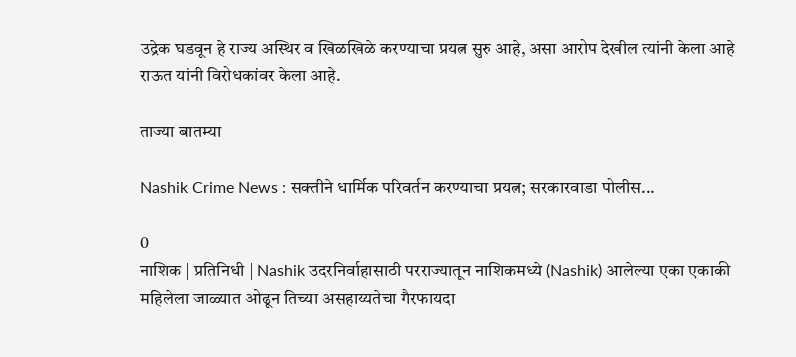उद्रेक घडवून हे राज्य अस्थिर व खिळखिळे करण्याचा प्रयत्न सुरु आहे, असा आरोप देखील त्यांनी केला आहे राऊत यांनी विरोधकांवर केला आहे.

ताज्या बातम्या

Nashik Crime News : सक्तीने धार्मिक परिवर्तन करण्याचा प्रयत्न; सरकारवाडा पोलीस...

0
नाशिक | प्रतिनिधी | Nashik उदरनिर्वाहासाठी परराज्यातून नाशिकमध्ये (Nashik) आलेल्या एका एकाकी महिलेला जाळ्यात ओढून तिच्या असहाय्यतेचा गैरफायदा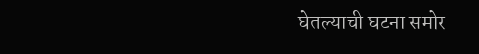घेतल्याची घटना समोर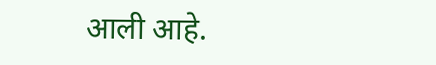आली आहे.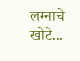लग्नाचे खोटे...